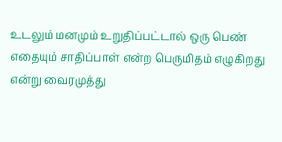உடலும் மனமும் உறுதிப்பட்டால் ஒரு பெண் எதையும் சாதிப்பாள் என்ற பெருமிதம் எழுகிறது என்று வைரமுத்து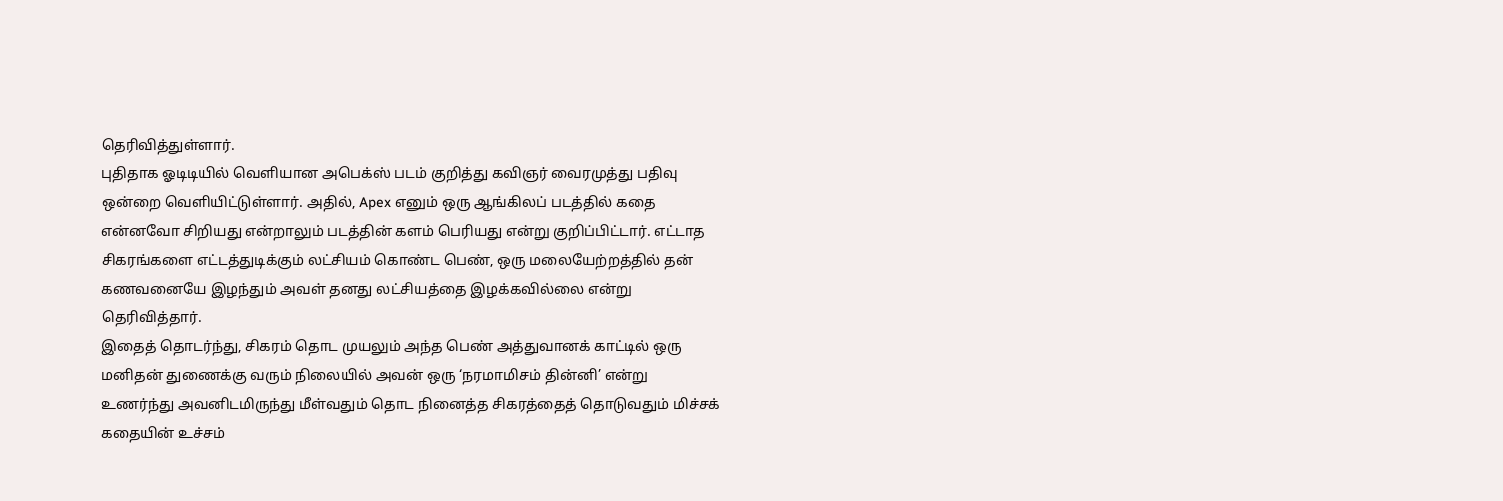தெரிவித்துள்ளார்.
புதிதாக ஓடிடியில் வெளியான அபெக்ஸ் படம் குறித்து கவிஞர் வைரமுத்து பதிவு ஒன்றை வெளியிட்டுள்ளார். அதில், Apex எனும் ஒரு ஆங்கிலப் படத்தில் கதை என்னவோ சிறியது என்றாலும் படத்தின் களம் பெரியது என்று குறிப்பிட்டார். எட்டாத சிகரங்களை எட்டத்துடிக்கும் லட்சியம் கொண்ட பெண், ஒரு மலையேற்றத்தில் தன் கணவனையே இழந்தும் அவள் தனது லட்சியத்தை இழக்கவில்லை என்று தெரிவித்தார்.
இதைத் தொடர்ந்து, சிகரம் தொட முயலும் அந்த பெண் அத்துவானக் காட்டில் ஒரு மனிதன் துணைக்கு வரும் நிலையில் அவன் ஒரு ‘நரமாமிசம் தின்னி’ என்று உணர்ந்து அவனிடமிருந்து மீள்வதும் தொட நினைத்த சிகரத்தைத் தொடுவதும் மிச்சக் கதையின் உச்சம்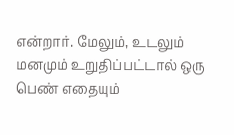என்றார். மேலும், உடலும் மனமும் உறுதிப்பட்டால் ஒரு பெண் எதையும்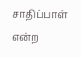சாதிப்பாள் என்ற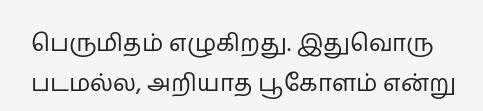பெருமிதம் எழுகிறது. இதுவொரு படமல்ல, அறியாத பூகோளம் என்று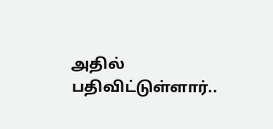அதில் பதிவிட்டுள்ளார்..